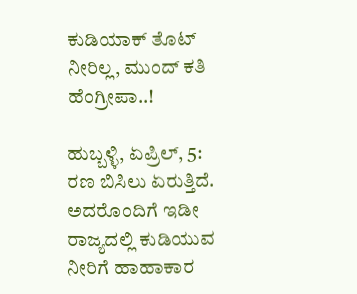ಕುಡಿಯಾಕ್ ತೊಟ್‌ ನೀರಿಲ್ಲ, ಮುಂದ್ ಕತಿ ಹೆಂಗ್ರೀಪಾ..!

ಹುಬ್ಬಳ್ಳಿ, ಏಪ್ರಿಲ್, 5: ರಣ ಬಿಸಿಲು ಏರುತ್ತಿದೆ. ಅದರೊಂದಿಗೆ ಇಡೀ ರಾಜ್ಯದಲ್ಲಿ ಕುಡಿಯುವ ನೀರಿಗೆ ಹಾಹಾಕಾರ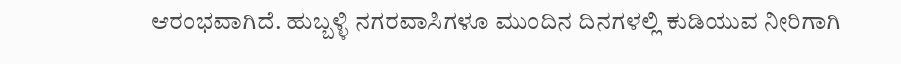ಆರಂಭವಾಗಿದೆ. ಹುಬ್ಬಳ್ಳಿ ನಗರವಾಸಿಗಳೂ ಮುಂದಿನ ದಿನಗಳಲ್ಲಿ ಕುಡಿಯುವ ನೀರಿಗಾಗಿ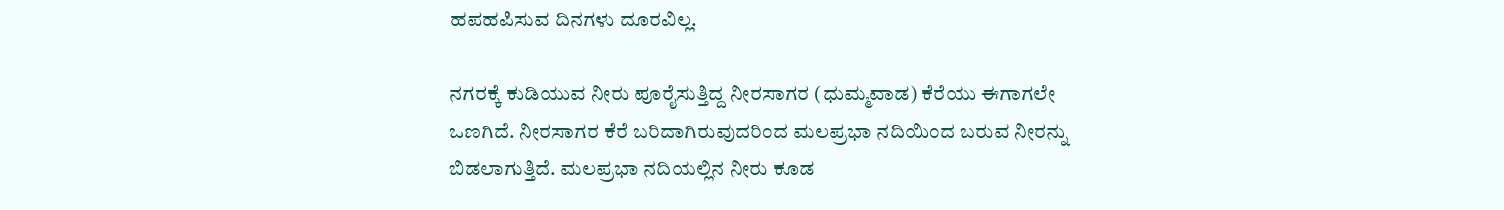ಹಪಹಪಿಸುವ ದಿನಗಳು ದೂರವಿಲ್ಲ.

ನಗರಕ್ಕೆ ಕುಡಿಯುವ ನೀರು ಪೂರೈಸುತ್ತಿದ್ದ ನೀರಸಾಗರ (ಧುಮ್ಮವಾಡ) ಕೆರೆಯು ಈಗಾಗಲೇ ಒಣಗಿದೆ. ನೀರಸಾಗರ ಕೆರೆ ಬರಿದಾಗಿರುವುದರಿಂದ ಮಲಪ್ರಭಾ ನದಿಯಿಂದ ಬರುವ ನೀರನ್ನು ಬಿಡಲಾಗುತ್ತಿದೆ. ಮಲಪ್ರಭಾ ನದಿಯಲ್ಲಿನ ನೀರು ಕೂಡ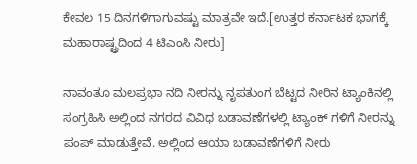ಕೇವಲ 15 ದಿನಗಳಿಗಾಗುವಷ್ಟು ಮಾತ್ರವೇ ಇದೆ.[ಉತ್ತರ ಕರ್ನಾಟಕ ಭಾಗಕ್ಕೆ ಮಹಾರಾಷ್ಟ್ರದಿಂದ 4 ಟಿಎಂಸಿ ನೀರು]

ನಾವಂತೂ ಮಲಪ್ರಭಾ ನದಿ ನೀರನ್ನು ನೃಪತುಂಗ ಬೆಟ್ಟದ ನೀರಿನ ಟ್ಯಾಂಕಿನಲ್ಲಿ ಸಂಗ್ರಹಿಸಿ ಅಲ್ಲಿಂದ ನಗರದ ವಿವಿಧ ಬಡಾವಣೆಗಳಲ್ಲಿ ಟ್ಯಾಂಕ್ ಗಳಿಗೆ ನೀರನ್ನು ಪಂಪ್ ಮಾಡುತ್ತೇವೆ. ಅಲ್ಲಿಂದ ಆಯಾ ಬಡಾವಣೆಗಳಿಗೆ ನೀರು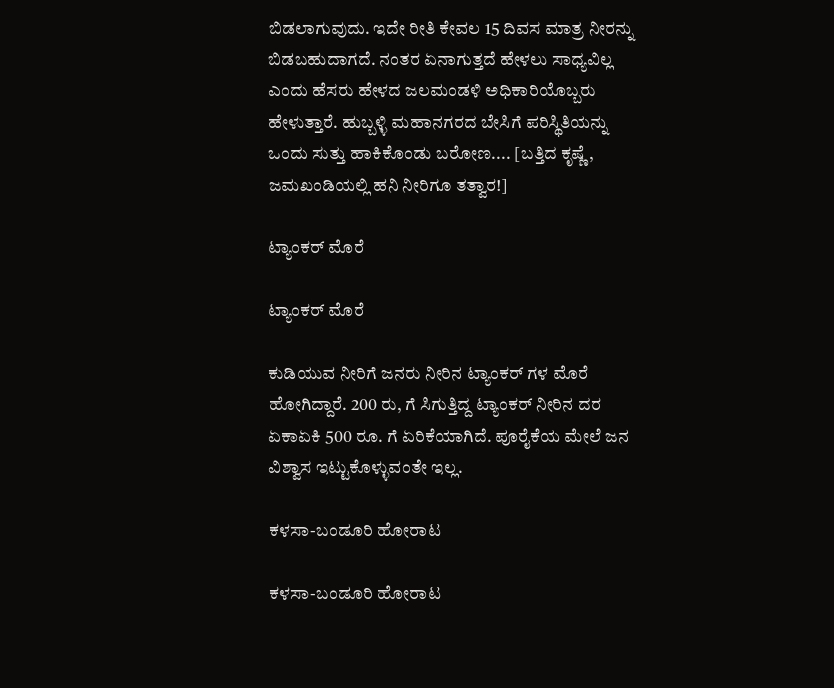ಬಿಡಲಾಗುವುದು. ಇದೇ ರೀತಿ ಕೇವಲ 15 ದಿವಸ ಮಾತ್ರ ನೀರನ್ನು ಬಿಡಬಹುದಾಗದೆ. ನಂತರ ಏನಾಗುತ್ತದೆ ಹೇಳಲು ಸಾಧ್ಯವಿಲ್ಲ ಎಂದು ಹೆಸರು ಹೇಳದ ಜಲಮಂಡಳಿ ಅಧಿಕಾರಿಯೊಬ್ಬರು ಹೇಳುತ್ತಾರೆ. ಹುಬ್ಬಳ್ಳಿ ಮಹಾನಗರದ ಬೇಸಿಗೆ ಪರಿಸ್ಥಿತಿಯನ್ನು ಒಂದು ಸುತ್ತು ಹಾಕಿಕೊಂಡು ಬರೋಣ.... [ಬತ್ತಿದ ಕೃಷ್ಣೆ, ಜಮಖಂಡಿಯಲ್ಲಿ ಹನಿ ನೀರಿಗೂ ತತ್ವಾರ!]

ಟ್ಯಾಂಕರ್ ಮೊರೆ

ಟ್ಯಾಂಕರ್ ಮೊರೆ

ಕುಡಿಯುವ ನೀರಿಗೆ ಜನರು ನೀರಿನ ಟ್ಯಾಂಕರ್ ಗಳ ಮೊರೆ ಹೋಗಿದ್ದಾರೆ. 200 ರು, ಗೆ ಸಿಗುತ್ತಿದ್ದ ಟ್ಯಾಂಕರ್ ನೀರಿನ ದರ ಏಕಾಏಕಿ 500 ರೂ. ಗೆ ಏರಿಕೆಯಾಗಿದೆ. ಪೂರೈಕೆಯ ಮೇಲೆ ಜನ ವಿಶ್ವಾಸ ಇಟ್ಟುಕೊಳ್ಳುವಂತೇ ಇಲ್ಲ.

ಕಳಸಾ-ಬಂಡೂರಿ ಹೋರಾಟ

ಕಳಸಾ-ಬಂಡೂರಿ ಹೋರಾಟ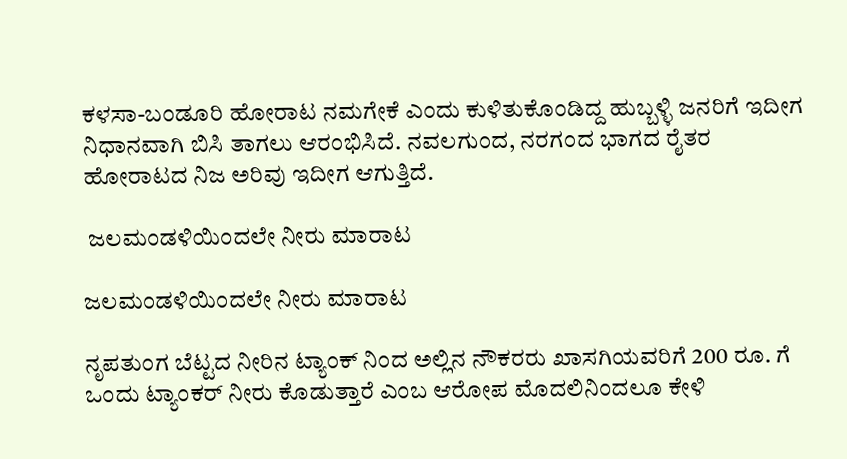ಕಳಸಾ-ಬಂಡೂರಿ ಹೋರಾಟ ನಮಗೇಕೆ ಎಂದು ಕುಳಿತುಕೊಂಡಿದ್ದ ಹುಬ್ಬಳ್ಳಿ ಜನರಿಗೆ ಇದೀಗ ನಿಧಾನವಾಗಿ ಬಿಸಿ ತಾಗಲು ಆರಂಭಿಸಿದೆ. ನವಲಗುಂದ, ನರಗಂದ ಭಾಗದ ರೈತರ ಹೋರಾಟದ ನಿಜ ಅರಿವು ಇದೀಗ ಆಗುತ್ತಿದೆ.

 ಜಲಮಂಡಳಿಯಿಂದಲೇ ನೀರು ಮಾರಾಟ

ಜಲಮಂಡಳಿಯಿಂದಲೇ ನೀರು ಮಾರಾಟ

ನೃಪತುಂಗ ಬೆಟ್ಟದ ನೀರಿನ ಟ್ಯಾಂಕ್ ನಿಂದ ಅಲ್ಲಿನ ನೌಕರರು ಖಾಸಗಿಯವರಿಗೆ 200 ರೂ. ಗೆ ಒಂದು ಟ್ಯಾಂಕರ್ ನೀರು ಕೊಡುತ್ತಾರೆ ಎಂಬ ಆರೋಪ ಮೊದಲಿನಿಂದಲೂ ಕೇಳಿ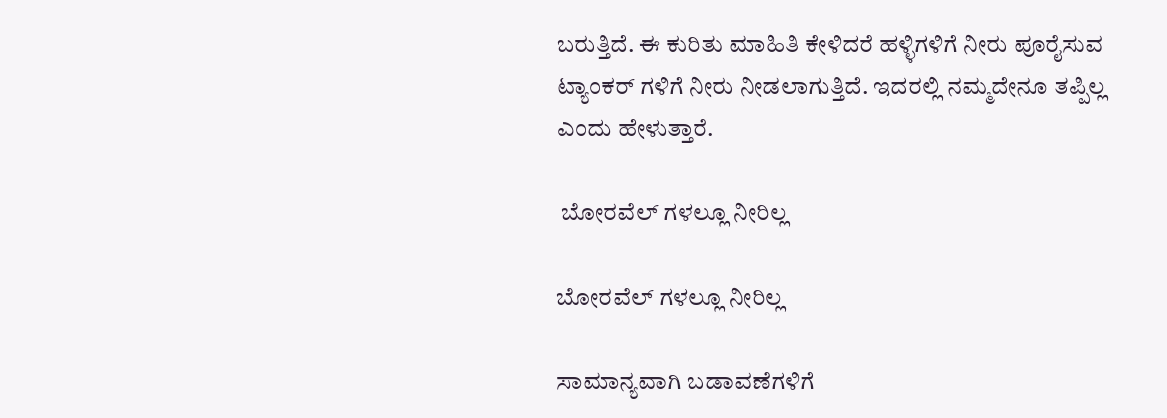ಬರುತ್ತಿದೆ. ಈ ಕುರಿತು ಮಾಹಿತಿ ಕೇಳಿದರೆ ಹಳ್ಳಿಗಳಿಗೆ ನೀರು ಪೂರೈಸುವ ಟ್ಯಾಂಕರ್ ಗಳಿಗೆ ನೀರು ನೀಡಲಾಗುತ್ತಿದೆ. ಇದರಲ್ಲಿ ನಮ್ಮದೇನೂ ತಪ್ಪಿಲ್ಲ ಎಂದು ಹೇಳುತ್ತಾರೆ.

 ಬೋರವೆಲ್ ಗಳಲ್ಲೂ ನೀರಿಲ್ಲ

ಬೋರವೆಲ್ ಗಳಲ್ಲೂ ನೀರಿಲ್ಲ

ಸಾಮಾನ್ಯವಾಗಿ ಬಡಾವಣೆಗಳಿಗೆ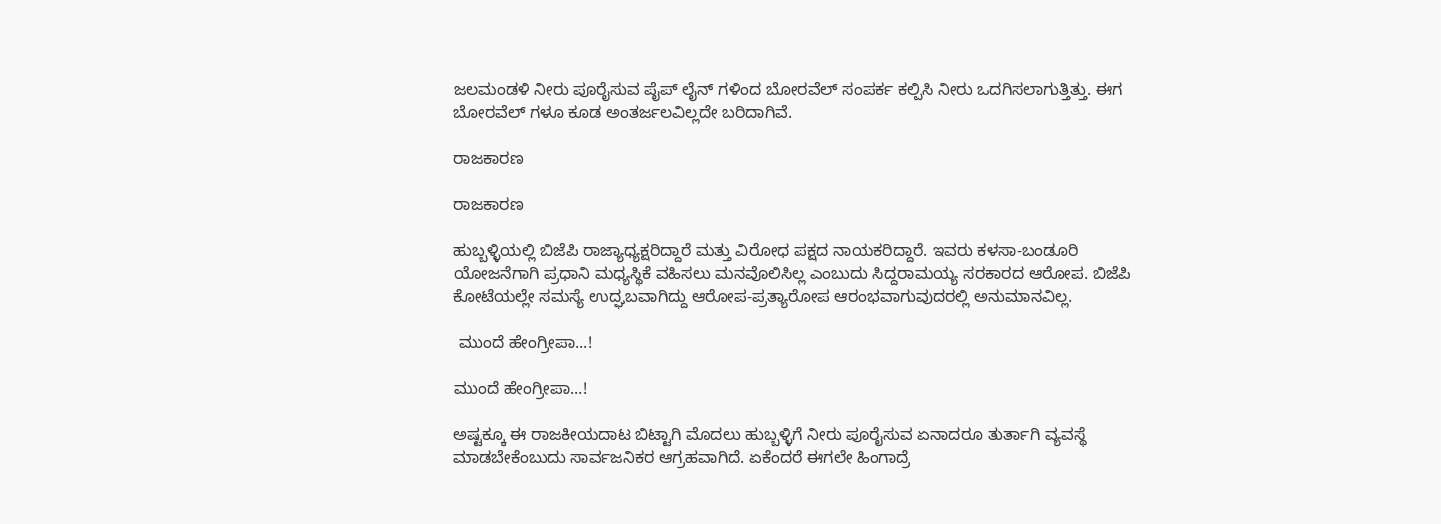ಜಲಮಂಡಳಿ ನೀರು ಪೂರೈಸುವ ಪೈಪ್ ಲೈನ್ ಗಳಿಂದ ಬೋರವೆಲ್ ಸಂಪರ್ಕ ಕಲ್ಪಿಸಿ ನೀರು ಒದಗಿಸಲಾಗುತ್ತಿತ್ತು. ಈಗ ಬೋರವೆಲ್ ಗಳೂ ಕೂಡ ಅಂತರ್ಜಲವಿಲ್ಲದೇ ಬರಿದಾಗಿವೆ.

ರಾಜಕಾರಣ

ರಾಜಕಾರಣ

ಹುಬ್ಬಳ್ಳಿಯಲ್ಲಿ ಬಿಜೆಪಿ ರಾಜ್ಯಾಧ್ಯಕ್ಷರಿದ್ದಾರೆ ಮತ್ತು ವಿರೋಧ ಪಕ್ಷದ ನಾಯಕರಿದ್ದಾರೆ. ಇವರು ಕಳಸಾ-ಬಂಡೂರಿ ಯೋಜನೆಗಾಗಿ ಪ್ರಧಾನಿ ಮಧ್ಯಸ್ಥಿಕೆ ವಹಿಸಲು ಮನವೊಲಿಸಿಲ್ಲ ಎಂಬುದು ಸಿದ್ದರಾಮಯ್ಯ ಸರಕಾರದ ಆರೋಪ. ಬಿಜೆಪಿ ಕೋಟೆಯಲ್ಲೇ ಸಮಸ್ಯೆ ಉದ್ಘಬವಾಗಿದ್ದು ಆರೋಪ-ಪ್ರತ್ಯಾರೋಪ ಆರಂಭವಾಗುವುದರಲ್ಲಿ ಅನುಮಾನವಿಲ್ಲ.

 ಮುಂದೆ ಹೇಂಗ್ರೀಪಾ...!

ಮುಂದೆ ಹೇಂಗ್ರೀಪಾ...!

ಅಷ್ಟಕ್ಕೂ ಈ ರಾಜಕೀಯದಾಟ ಬಿಟ್ಟಾಗಿ ಮೊದಲು ಹುಬ್ಬಳ್ಳಿಗೆ ನೀರು ಪೂರೈಸುವ ಏನಾದರೂ ತುರ್ತಾಗಿ ವ್ಯವಸ್ಥೆ ಮಾಡಬೇಕೆಂಬುದು ಸಾರ್ವಜನಿಕರ ಆಗ್ರಹವಾಗಿದೆ. ಏಕೆಂದರೆ ಈಗಲೇ ಹಿಂಗಾದ್ರೆ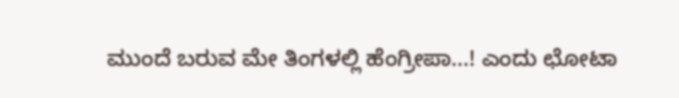ಮುಂದೆ ಬರುವ ಮೇ ತಿಂಗಳಲ್ಲಿ ಹೆಂಗ್ರೀಪಾ...! ಎಂದು ಛೋಟಾ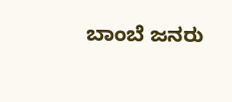ಬಾಂಬೆ ಜನರು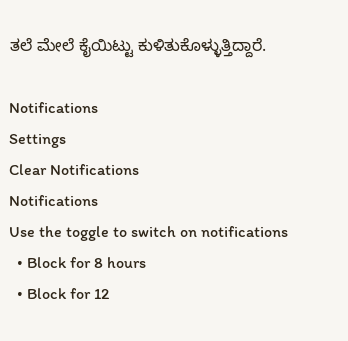ತಲೆ ಮೇಲೆ ಕೈಯಿಟ್ಟು ಕುಳಿತುಕೊಳ್ಳುತ್ತಿದ್ದಾರೆ.

Notifications
Settings
Clear Notifications
Notifications
Use the toggle to switch on notifications
  • Block for 8 hours
  • Block for 12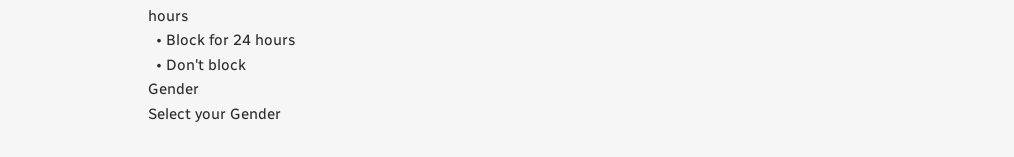hours
  • Block for 24 hours
  • Don't block
Gender
Select your Gender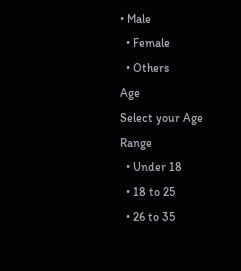• Male
  • Female
  • Others
Age
Select your Age Range
  • Under 18
  • 18 to 25
  • 26 to 35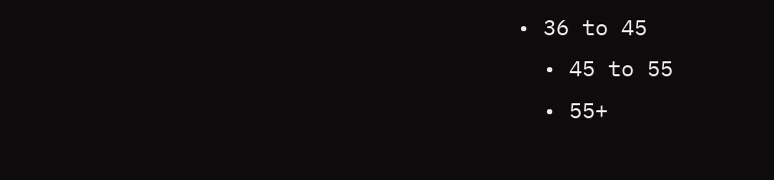• 36 to 45
  • 45 to 55
  • 55+